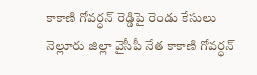కాకాణి గోవర్ధన్ రెడ్డిపై రెండు కేసులు
నెల్లూరు జిల్లా వైసీపీ నేత కాకాణి గోవర్ధన్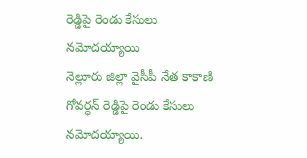రెడ్డిపై రెండు కేసులు నమోదయ్యాయి
నెల్లూరు జిల్లా వైసీపీ నేత కాకాణి గోవర్ధన్ రెడ్డిపై రెండు కేసులు నమోదయ్యాయి.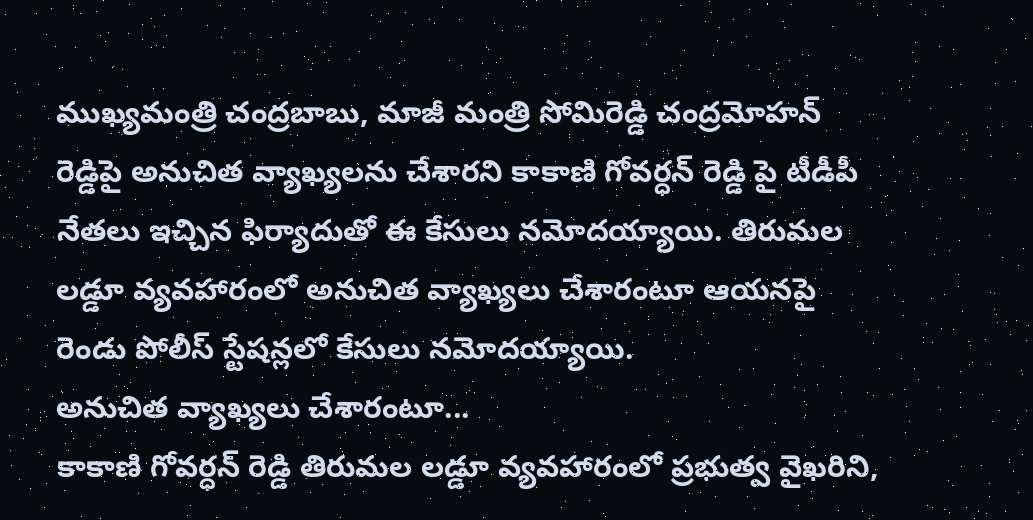ముఖ్యమంత్రి చంద్రబాబు, మాజీ మంత్రి సోమిరెడ్డి చంద్రమోహన్ రెడ్డిపై అనుచిత వ్యాఖ్యలను చేశారని కాకాణి గోవర్ధన్ రెడ్డి పై టీడీపీ నేతలు ఇచ్చిన ఫిర్యాదుతో ఈ కేసులు నమోదయ్యాయి. తిరుమల లడ్డూ వ్యవహారంలో అనుచిత వ్యాఖ్యలు చేశారంటూ ఆయనపై రెండు పోలీస్ స్టేషన్లలో కేసులు నమోదయ్యాయి.
అనుచిత వ్యాఖ్యలు చేశారంటూ...
కాకాణి గోవర్ధన్ రెడ్డి తిరుమల లడ్డూ వ్యవహారంలో ప్రభుత్వ వైఖరిని,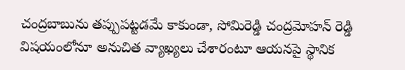చంద్రబాబును తప్పుపట్టడమే కాకుండా, సోమిరెడ్డి చంద్రమోహన్ రెడ్డి విషయంలోనూ అనుచిత వ్యాఖ్యలు చేశారంటూ ఆయనపై స్థానిక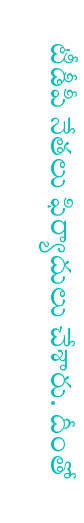టీడీపీ నేతలు ఫిర్యాదులు చేశారు. దీంతో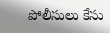పోలీసులు కేసు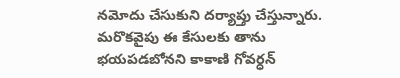నమోదు చేసుకుని దర్యాప్తు చేస్తున్నారు. మరొకవైపు ఈ కేసులకు తాను భయపడబోనని కాకాణి గోవర్ధన్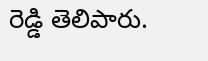రెడ్డి తెలిపారు.